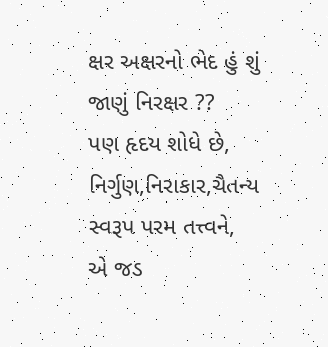ક્ષર અક્ષરનો ભેદ હું શું જાણું નિરક્ષર ??
પણ હૃદય શોધે છે,
નિર્ગુણ,નિરાકાર,ચૈતન્ય સ્વરૂપ પરમ તત્ત્વને,
એ જડ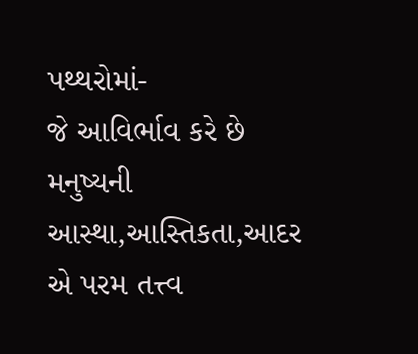પથ્થરોમાં-
જે આવિર્ભાવ કરે છે
મનુષ્યની આસ્થા,આસ્તિકતા,આદર
એ પરમ તત્ત્વ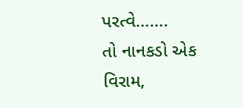પરત્વે…….
તો નાનકડો એક વિરામ,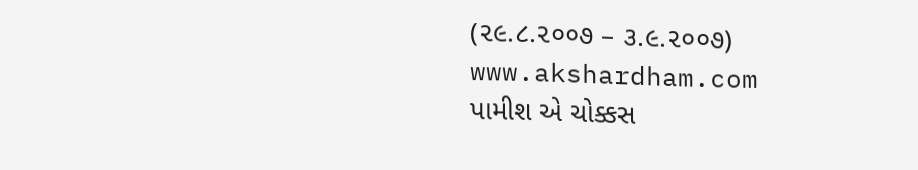(૨૯.૮.૨૦૦૭ – ૩.૯.૨૦૦૭)
www.akshardham.com
પામીશ એ ચોક્કસ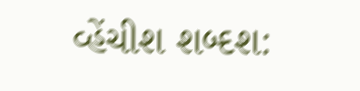વ્હેંચીશ શબ્દશ: